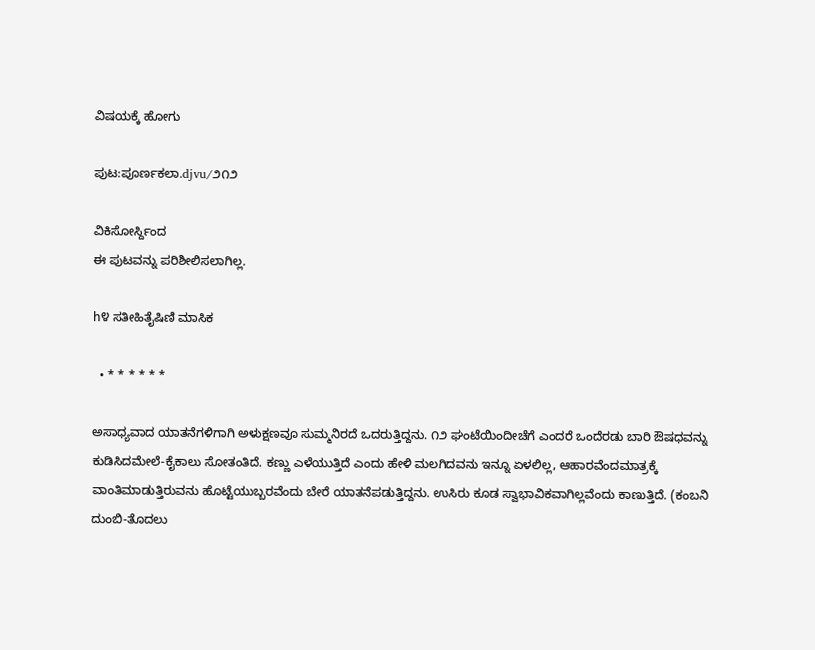ವಿಷಯಕ್ಕೆ ಹೋಗು

ಪುಟ:ಪೂರ್ಣಕಲಾ.djvu/೨೧೨

ವಿಕಿಸೋರ್ಸ್ದಿಂದ
ಈ ಪುಟವನ್ನು ಪರಿಶೀಲಿಸಲಾಗಿಲ್ಲ.

h೪ ಸತೀಹಿತೈಷಿಣಿ ಮಾಸಿಕ

  • * * * * * *

ಅಸಾಧ್ಯವಾದ ಯಾತನೆಗಳಿಗಾಗಿ ಅಳುಕ್ಷಣವೂ ಸುಮ್ಮನಿರದೆ ಒದರುತ್ತಿದ್ದನು. ೧೨ ಘಂಟೆಯಿಂದೀಚೆಗೆ ಎಂದರೆ ಒಂದೆರಡು ಬಾರಿ ಔಷಧವನ್ನು ಕುಡಿಸಿದಮೇಲೆ-ಕೈಕಾಲು ಸೋತಂತಿದೆ. ಕಣ್ಣು ಎಳೆಯುತ್ತಿದೆ ಎಂದು ಹೇಳಿ ಮಲಗಿದವನು ಇನ್ನೂ ಏಳಲಿಲ್ಲ, ಆಹಾರವೆಂದಮಾತ್ರಕ್ಕೆ ವಾಂತಿಮಾಡುತ್ತಿರುವನು ಹೊಟ್ಟೆಯುಬ್ಬರವೆಂದು ಬೇರೆ ಯಾತನೆಪಡುತ್ತಿದ್ದನು. ಉಸಿರು ಕೂಡ ಸ್ವಾಭಾವಿಕವಾಗಿಲ್ಲವೆಂದು ಕಾಣುತ್ತಿದೆ. (ಕಂಬನಿ ದುಂಬಿ-ತೊದಲು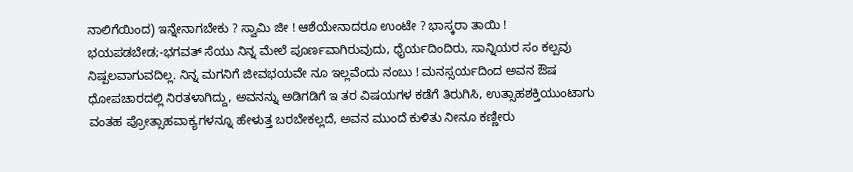ನಾಲಿಗೆಯಿಂದ) ಇನ್ನೇನಾಗಬೇಕು ? ಸ್ವಾಮಿ ಜೀ ! ಆಶೆಯೇನಾದರೂ ಉಂಟೇ ? ಭಾಸ್ಕರಾ ತಾಯಿ ! ಭಯಪಡಬೇಡ;-ಭಗವತ್ ಸೆಯು ನಿನ್ನ ಮೇಲೆ ಪೂರ್ಣವಾಗಿರುವುದು, ಧೈರ್ಯದಿಂದಿರು, ಸಾನ್ನಿಯರ ಸಂ ಕಲ್ಪವು ನಿಷ್ಪಲವಾಗುವದಿಲ್ಲ. ನಿನ್ನ ಮಗನಿಗೆ ಜೀವಭಯವೇ ನೂ ಇಲ್ಲವೆಂದು ನಂಬು ! ಮನಸ್ಸರ್ಯದಿಂದ ಅವನ ಔಷ ಧೋಪಚಾರದಲ್ಲಿ ನಿರತಳಾಗಿದ್ದು, ಅವನನ್ನು ಅಡಿಗಡಿಗೆ ಇ ತರ ವಿಷಯಗಳ ಕಡೆಗೆ ತಿರುಗಿಸಿ, ಉತ್ಸಾಹಶಕ್ತಿಯುಂಟಾಗು ವಂತಹ ಪ್ರೋತ್ಸಾಹವಾಕ್ಯಗಳನ್ನೂ ಹೇಳುತ್ತ ಬರಬೇಕಲ್ಲದೆ, ಅವನ ಮುಂದೆ ಕುಳಿತು ನೀನೂ ಕಣ್ಣೀರು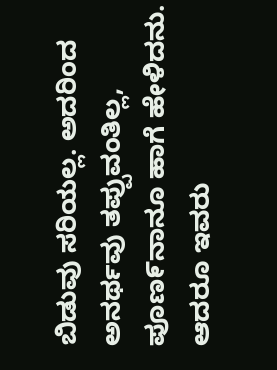ಬಿಡುವು ಸರಿಯಲ್ಲ. ಅದರಿಂದ ಅನರ್ಥವು ತಪ್ಪುವಂತಿಲ್ಲ, ಪೂಣ೯ನಾನೂ ಹಾಗೆ ಹೇಳಿದನು. ಆದರೂ ಇವರು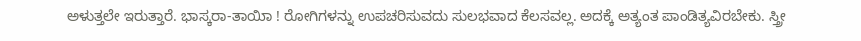ಅಳುತ್ತಲೇ ಇರುತ್ತಾರೆ. ಭಾಸ್ಕರಾ-ತಾಯಿಾ ! ರೋಗಿಗಳನ್ನು ಉಪಚರಿಸುವದು ಸುಲಭವಾದ ಕೆಲಸವಲ್ಲ. ಅದಕ್ಕೆ ಅತ್ಯಂತ ಪಾಂಡಿತ್ಯವಿರಬೇಕು. ಸ್ತ್ರೀ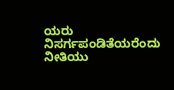ಯರು ನಿಸರ್ಗಪಂಡಿತೆಯರೆಂದು ನೀತಿಯು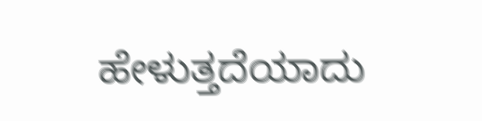ಹೇಳುತ್ತದೆಯಾದು